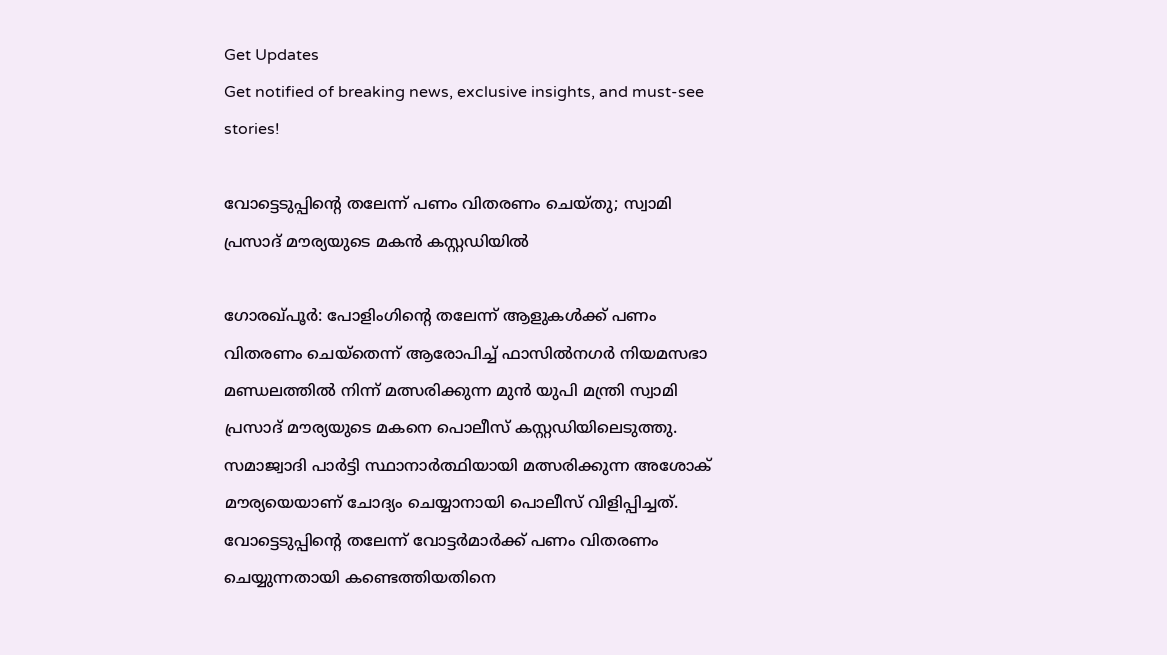Get Updates
Get notified of breaking news, exclusive insights, and must-see stories!

വോട്ടെടുപ്പിന്റെ തലേന്ന് പണം വിതരണം ചെയ്തു; സ്വാമി പ്രസാദ് മൗര്യയുടെ മകന്‍ കസ്റ്റഡിയില്‍

ഗോരഖ്പൂര്‍: പോളിംഗിന്റെ തലേന്ന് ആളുകള്‍ക്ക് പണം വിതരണം ചെയ്തെന്ന് ആരോപിച്ച് ഫാസില്‍നഗര്‍ നിയമസഭാ മണ്ഡലത്തില്‍ നിന്ന് മത്സരിക്കുന്ന മുന്‍ യുപി മന്ത്രി സ്വാമി പ്രസാദ് മൗര്യയുടെ മകനെ പൊലീസ് കസ്റ്റഡിയിലെടുത്തു. സമാജ്വാദി പാര്‍ട്ടി സ്ഥാനാര്‍ത്ഥിയായി മത്സരിക്കുന്ന അശോക് മൗര്യയെയാണ് ചോദ്യം ചെയ്യാനായി പൊലീസ് വിളിപ്പിച്ചത്. വോട്ടെടുപ്പിന്റെ തലേന്ന് വോട്ടര്‍മാര്‍ക്ക് പണം വിതരണം ചെയ്യുന്നതായി കണ്ടെത്തിയതിനെ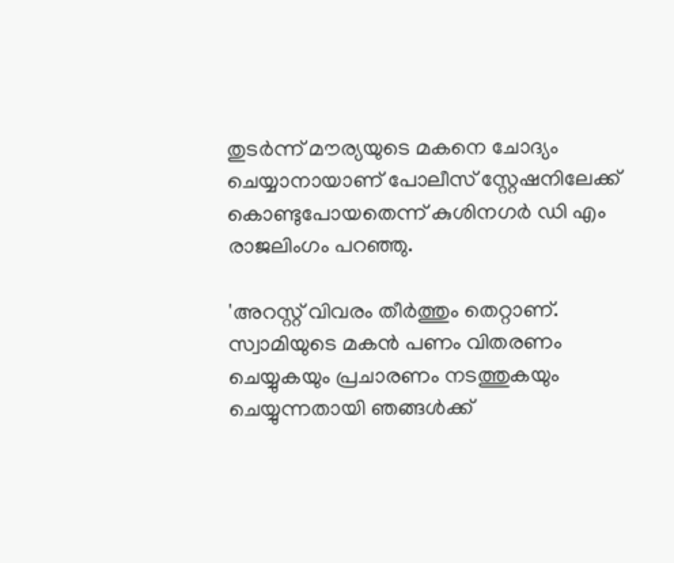തുടര്‍ന്ന് മൗര്യയുടെ മകനെ ചോദ്യം ചെയ്യാനായാണ് പോലീസ് സ്റ്റേഷനിലേക്ക് കൊണ്ടുപോയതെന്ന് കുശിനഗര്‍ ഡി എം രാജലിംഗം പറഞ്ഞു.

'അറസ്റ്റ് വിവരം തീര്‍ത്തും തെറ്റാണ്. സ്വാമിയുടെ മകന്‍ പണം വിതരണം ചെയ്യുകയും പ്രചാരണം നടത്തുകയും ചെയ്യുന്നതായി ഞങ്ങള്‍ക്ക്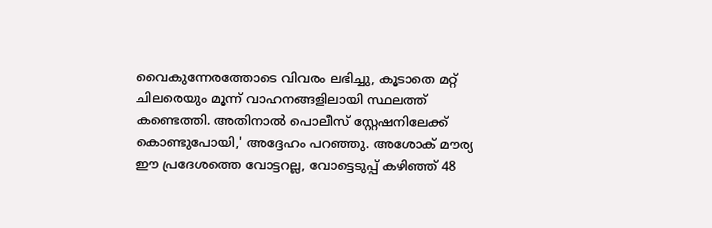വൈകുന്നേരത്തോടെ വിവരം ലഭിച്ചു, കൂടാതെ മറ്റ് ചിലരെയും മൂന്ന് വാഹനങ്ങളിലായി സ്ഥലത്ത് കണ്ടെത്തി. അതിനാല്‍ പൊലീസ് സ്റ്റേഷനിലേക്ക് കൊണ്ടുപോയി,' അദ്ദേഹം പറഞ്ഞു. അശോക് മൗര്യ ഈ പ്രദേശത്തെ വോട്ടറല്ല, വോട്ടെടുപ്പ് കഴിഞ്ഞ് 48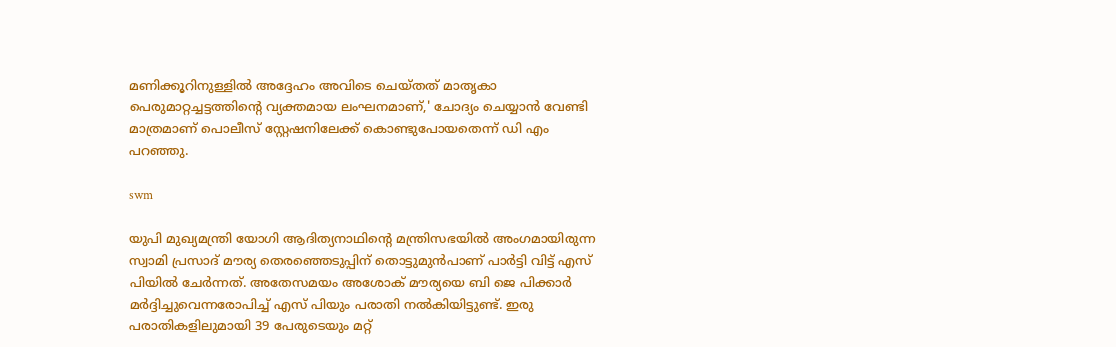മണിക്കൂറിനുള്ളില്‍ അദ്ദേഹം അവിടെ ചെയ്തത് മാതൃകാ പെരുമാറ്റച്ചട്ടത്തിന്റെ വ്യക്തമായ ലംഘനമാണ്,' ചോദ്യം ചെയ്യാന്‍ വേണ്ടി മാത്രമാണ് പൊലീസ് സ്റ്റേഷനിലേക്ക് കൊണ്ടുപോയതെന്ന് ഡി എം പറഞ്ഞു.

swm

യുപി മുഖ്യമന്ത്രി യോഗി ആദിത്യനാഥിന്റെ മന്ത്രിസഭയില്‍ അംഗമായിരുന്ന സ്വാമി പ്രസാദ് മൗര്യ തെരഞ്ഞെടുപ്പിന് തൊട്ടുമുന്‍പാണ് പാര്‍ട്ടി വിട്ട് എസ് പിയില്‍ ചേര്‍ന്നത്. അതേസമയം അശോക് മൗര്യയെ ബി ജെ പിക്കാര്‍ മര്‍ദ്ദിച്ചുവെന്നരോപിച്ച് എസ് പിയും പരാതി നല്‍കിയിട്ടുണ്ട്. ഇരു പരാതികളിലുമായി 39 പേരുടെയും മറ്റ്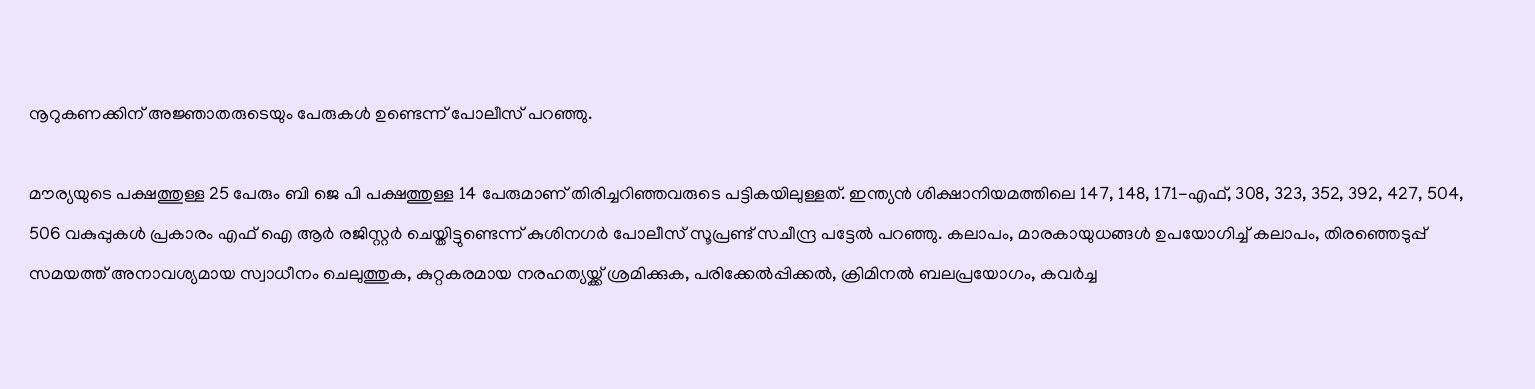നൂറുകണക്കിന് അജ്ഞാതരുടെയും പേരുകള്‍ ഉണ്ടെന്ന് പോലീസ് പറഞ്ഞു.

മൗര്യയുടെ പക്ഷത്തുള്ള 25 പേരും ബി ജെ പി പക്ഷത്തുള്ള 14 പേരുമാണ് തിരിച്ചറിഞ്ഞവരുടെ പട്ടികയിലുള്ളത്. ഇന്ത്യന്‍ ശിക്ഷാനിയമത്തിലെ 147, 148, 171-എഫ്, 308, 323, 352, 392, 427, 504, 506 വകുപ്പുകള്‍ പ്രകാരം എഫ് ഐ ആര്‍ രജിസ്റ്റര്‍ ചെയ്തിട്ടുണ്ടെന്ന് കുശിനഗര്‍ പോലീസ് സൂപ്രണ്ട് സചീന്ദ്ര പട്ടേല്‍ പറഞ്ഞു. കലാപം, മാരകായുധങ്ങള്‍ ഉപയോഗിച്ച് കലാപം, തിരഞ്ഞെടുപ്പ് സമയത്ത് അനാവശ്യമായ സ്വാധീനം ചെലുത്തുക, കുറ്റകരമായ നരഹത്യയ്ക്ക് ശ്രമിക്കുക, പരിക്കേല്‍പ്പിക്കല്‍, ക്രിമിനല്‍ ബലപ്രയോഗം, കവര്‍ച്ച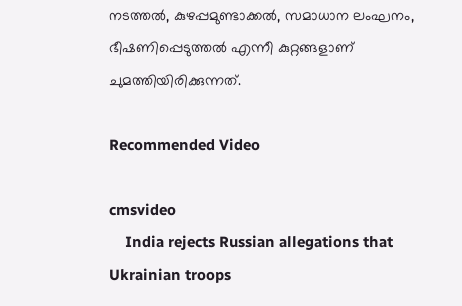നടത്തല്‍, കുഴപ്പമുണ്ടാക്കല്‍, സമാധാന ലംഘനം, ഭീഷണിപ്പെടുത്തല്‍ എന്നീ കുറ്റങ്ങളാണ് ചുമത്തിയിരിക്കുന്നത്.

Recommended Video

cmsvideo
    India rejects Russian allegations that Ukrainian troops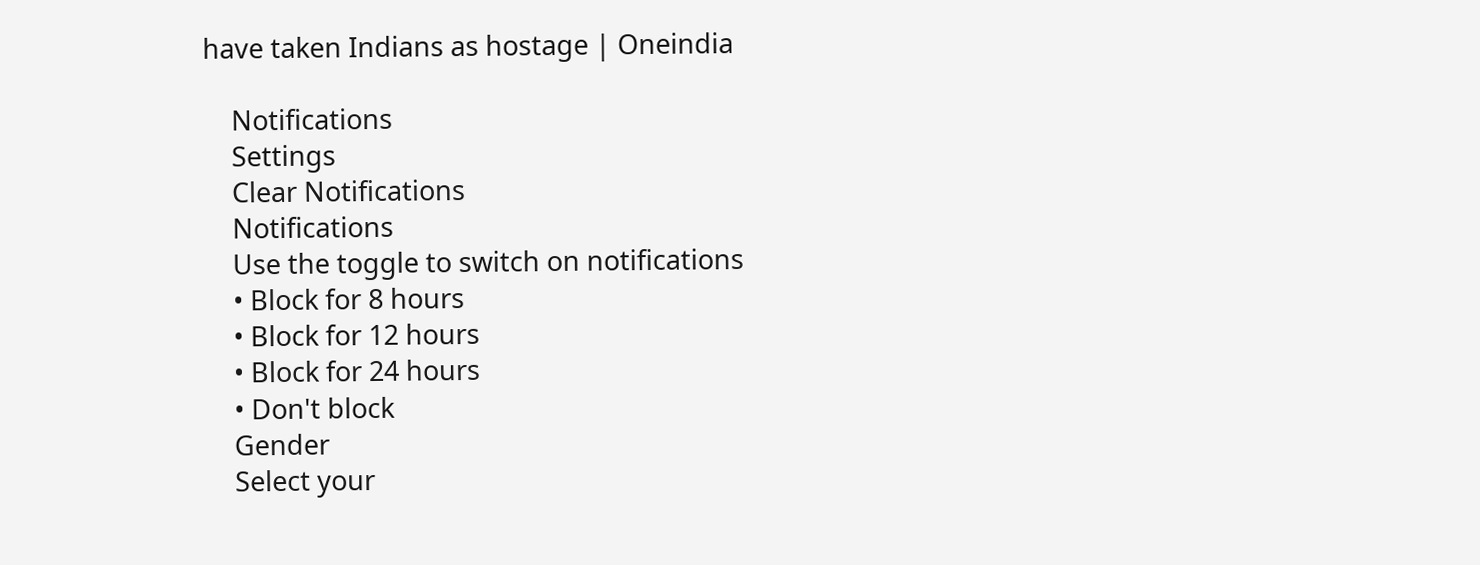have taken Indians as hostage | Oneindia

    Notifications
    Settings
    Clear Notifications
    Notifications
    Use the toggle to switch on notifications
    • Block for 8 hours
    • Block for 12 hours
    • Block for 24 hours
    • Don't block
    Gender
    Select your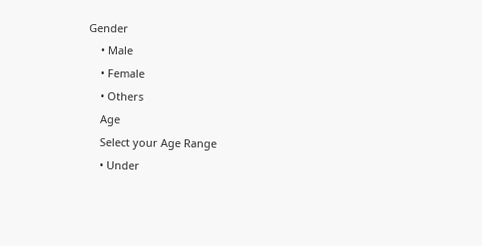Gender
    • Male
    • Female
    • Others
    Age
    Select your Age Range
    • Under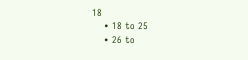18
    • 18 to 25
    • 26 to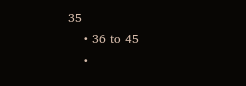35
    • 36 to 45
    •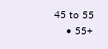45 to 55
    • 55+